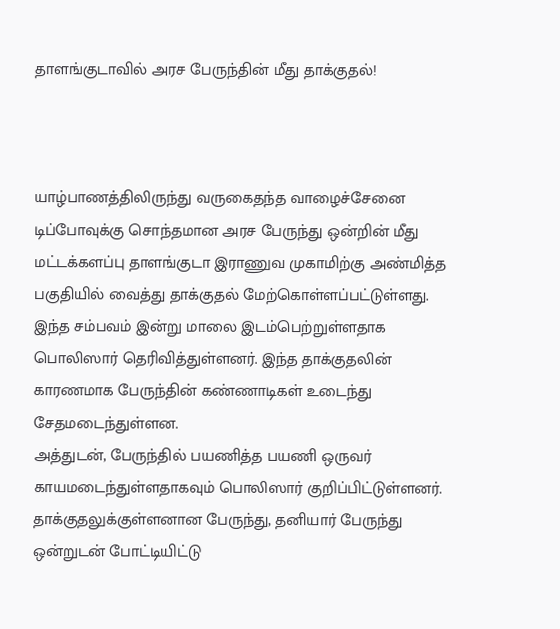தாளங்குடாவில் அரச பேருந்தின் மீது தாக்குதல்!



யாழ்பாணத்திலிருந்து வருகைதந்த வாழைச்சேனை டிப்போவுக்கு சொந்தமான அரச பேருந்து ஒன்றின் மீது மட்டக்களப்பு தாளங்குடா இராணுவ முகாமிற்கு அண்மித்த பகுதியில் வைத்து தாக்குதல் மேற்கொள்ளப்பட்டுள்ளது.
இந்த சம்பவம் இன்று மாலை இடம்பெற்றுள்ளதாக பொலிஸார் தெரிவித்துள்ளனர். இந்த தாக்குதலின் காரணமாக பேருந்தின் கண்ணாடிகள் உடைந்து சேதமடைந்துள்ளன.
அத்துடன், பேருந்தில் பயணித்த பயணி ஒருவர் காயமடைந்துள்ளதாகவும் பொலிஸார் குறிப்பிட்டுள்ளனர்.
தாக்குதலுக்குள்ளனான பேருந்து, தனியார் பேருந்து ஒன்றுடன் போட்டியிட்டு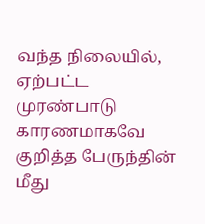வந்த நிலையில், ஏற்பட்ட முரண்பாடு காரணமாகவே குறித்த பேருந்தின் மீது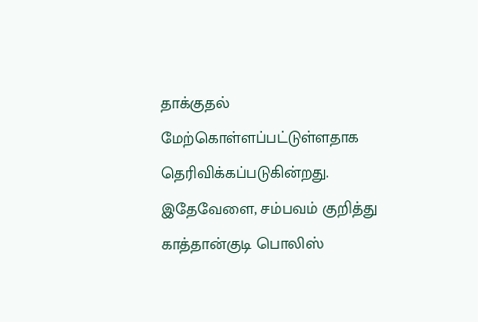தாக்குதல் மேற்கொள்ளப்பட்டுள்ளதாக தெரிவிக்கப்படுகின்றது.
இதேவேளை, சம்பவம் குறித்து காத்தான்குடி பொலிஸ்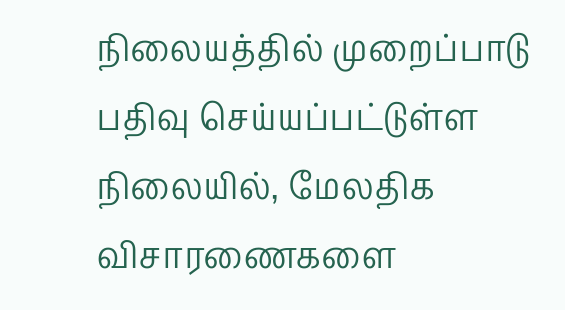நிலையத்தில் முறைப்பாடு பதிவு செய்யப்பட்டுள்ள நிலையில், மேலதிக விசாரணைகளை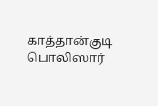காத்தான்குடி பொலிஸார்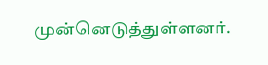முன்னெடுத்துள்ளனர்.